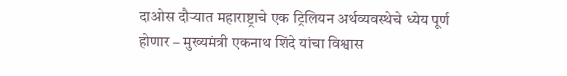दाओस दौऱ्यात महाराष्ट्राचे एक ट्रिलियन अर्थव्यवस्थेचे ध्येय पूर्ण होणार – मुख्यमंत्री एकनाथ शिंदे यांचा विश्वास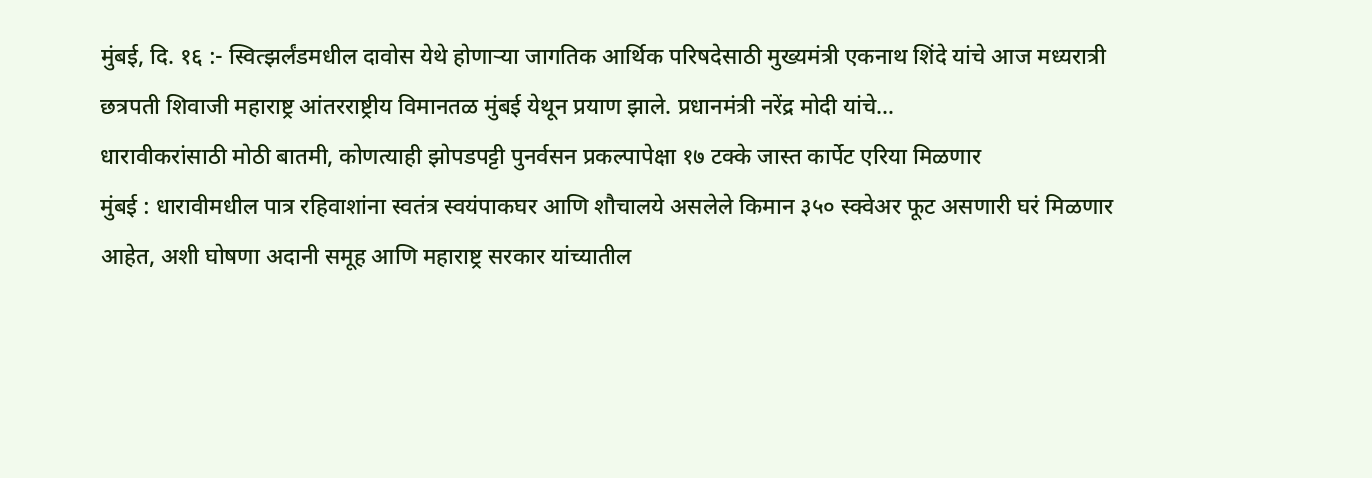मुंबई, दि. १६ :- स्वित्झर्लंडमधील दावोस येथे होणाऱ्या जागतिक आर्थिक परिषदेसाठी मुख्यमंत्री एकनाथ शिंदे यांचे आज मध्यरात्री छत्रपती शिवाजी महाराष्ट्र आंतरराष्ट्रीय विमानतळ मुंबई येथून प्रयाण झाले. प्रधानमंत्री नरेंद्र मोदी यांचे…
धारावीकरांसाठी मोठी बातमी, कोणत्याही झोपडपट्टी पुनर्वसन प्रकल्पापेक्षा १७ टक्के जास्त कार्पेट एरिया मिळणार
मुंबई : धारावीमधील पात्र रहिवाशांना स्वतंत्र स्वयंपाकघर आणि शौचालये असलेले किमान ३५० स्क्वेअर फूट असणारी घरं मिळणार आहेत, अशी घोषणा अदानी समूह आणि महाराष्ट्र सरकार यांच्यातील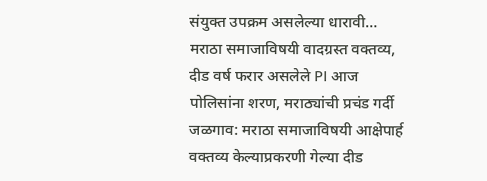संयुक्त उपक्रम असलेल्या धारावी…
मराठा समाजाविषयी वादग्रस्त वक्तव्य, दीड वर्ष फरार असलेले PI आज पोलिसांना शरण, मराठ्यांची प्रचंड गर्दी
जळगाव: मराठा समाजाविषयी आक्षेपार्ह वक्तव्य केल्याप्रकरणी गेल्या दीड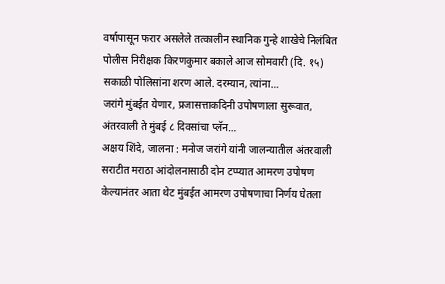वर्षापासून फरार असलेले तत्कालीन स्थानिक गुन्हे शाखेचे निलंबित पोलीस निरीक्षक किरणकुमार बकाले आज सोमवारी (दि. १५) सकाळी पोलिसांना शरण आले. दरम्यान, त्यांना…
जरांगे मुंबईत येणार, प्रजासत्ताकदिनी उपोषणाला सुरूवात, अंतरवाली ते मुंबई ८ दिवसांचा प्लॅन…
अक्षय शिंदे, जालना : मनोज जरांगे यांनी जालन्यातील अंतरवाली सराटीत मराठा आंदोलनासाठी दोन टप्प्यात आमरण उपोषण केल्यानंतर आता थेट मुंबईत आमरण उपोषणाचा निर्णय घेतला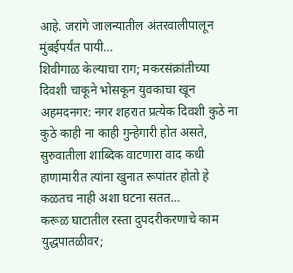आहे. जरांगे जालन्यातील अंतरवालीपालून मुंबईपर्यंत पायी…
शिवीगाळ केल्याचा राग; मकरसंक्रांतीच्या दिवशी चाकूने भोसकून युवकाचा खून
अहमदनगर: नगर शहरात प्रत्येक दिवशी कुठे ना कुठे काही ना काही गुन्हेगारी होत असते, सुरुवातीला शाब्दिक वाटणारा वाद कधी हाणामारीत त्यांना खुनात रूपांतर होतो हे कळतच नाही अशा घटना सतत…
करूळ घाटातील रस्ता दुपदरीकरणाचे काम युद्धपातळीवर;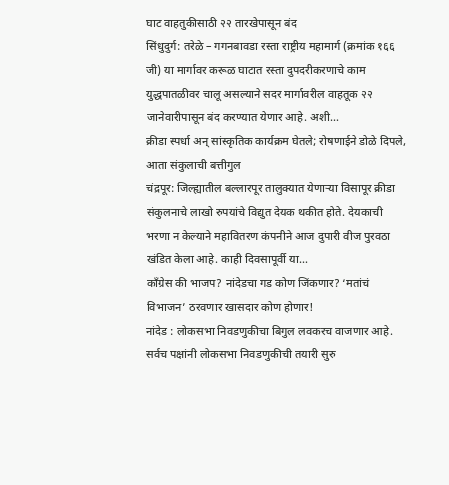घाट वाहतुकीसाठी २२ तारखेपासून बंद
सिंधुदुर्ग: तरेळे – गगनबावडा रस्ता राष्ट्रीय महामार्ग (क्रमांक १६६ जी) या मार्गावर करूळ घाटात रस्ता दुपदरीकरणाचे काम युद्धपातळीवर चालू असल्याने सदर मार्गावरील वाहतूक २२ जानेवारीपासून बंद करण्यात येणार आहे. अशी…
क्रीडा स्पर्धा अन् सांस्कृतिक कार्यक्रम घेतले; रोषणाईने डोळे दिपले, आता संकुलाची बत्तीगुल
चंद्रपूर: जिल्ह्यातील बल्लारपूर तालुक्यात येणाऱ्या विसापूर क्रीडा संकुलनाचे लाखो रुपयांचे विद्युत देयक थकीत होते. देयकाची भरणा न केल्याने महावितरण कंपनीने आज दुपारी वीज पुरवठा खंडित केला आहे. काही दिवसापूर्वी या…
काँग्रेस की भाजप? नांदेडचा गड कोण जिंकणार? ‘मतांचं विभाजन’ ठरवणार खासदार कोण होणार!
नांदेड : लोकसभा निवडणुकीचा बिगुल लवकरच वाजणार आहे. सर्वच पक्षांनी लोकसभा निवडणुकीची तयारी सुरु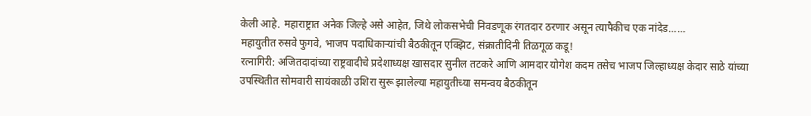केली आहे. महाराष्ट्रात अनेक जिल्हे असे आहेत, जिथे लोकसभेची निवडणूक रंगतदार ठरणार असून त्यापैकीच एक नांदेड……
महायुतीत रुसवे फुगवे, भाजप पदाधिकाऱ्यांची बैठकीतून एक्झिट, संक्रातीदिनी तिळगूळ कडू!
रत्नागिरी: अजितदादांच्या राष्ट्रवादीचे प्रदेशाध्यक्ष खासदार सुनील तटकरे आणि आमदार योगेश कदम तसेच भाजप जिल्हाध्यक्ष केदार साठे यांच्या उपस्थितीत सोमवारी सायंकाळी उशिरा सुरू झालेल्या महायुतीच्या समन्वय बैठकीतून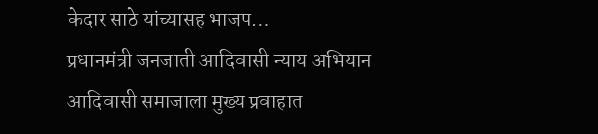केदार साठे यांच्यासह भाजप…
प्रधानमंत्री जनजाती आदिवासी न्याय अभियान आदिवासी समाजाला मुख्य प्रवाहात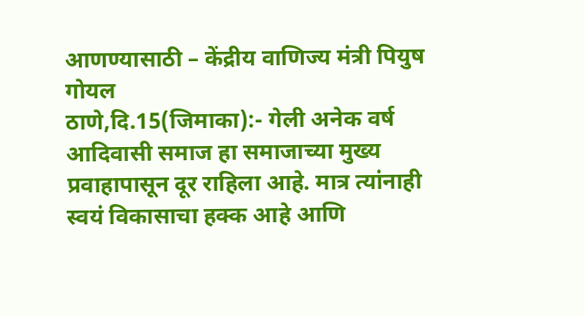आणण्यासाठी – केंद्रीय वाणिज्य मंत्री पियुष गोयल
ठाणे,दि.15(जिमाका):- गेली अनेक वर्ष आदिवासी समाज हा समाजाच्या मुख्य प्रवाहापासून दूर राहिला आहे. मात्र त्यांनाही स्वयं विकासाचा हक्क आहे आणि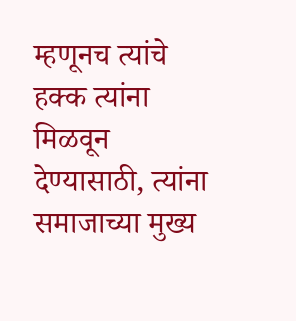म्हणूनच त्यांचे हक्क त्यांना मिळवून देण्यासाठी, त्यांना समाजाच्या मुख्य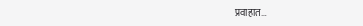प्रवाहात…